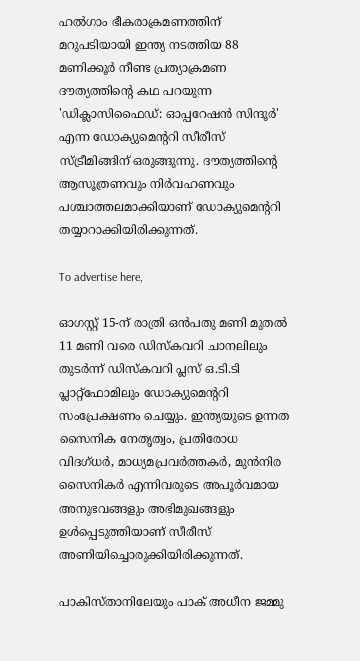ഹൽഗാം ഭീകരാക്രമണത്തിന് മറുപടിയായി ഇന്ത്യ നടത്തിയ 88 മണിക്കൂർ നീണ്ട പ്രത്യാക്രമണ ദൗത്യത്തിന്റെ കഥ പറയുന്ന 'ഡിക്ലാസിഫൈഡ്: ഓപ്പറേഷൻ സിന്ദൂർ' എന്ന ഡോക്യുമെന്ററി സീരീസ് സ്ട്രീമിങ്ങിന് ഒരുങ്ങുന്നു. ദൗത്യത്തിന്റെ ആസൂത്രണവും നിർവഹണവും പശ്ചാത്തലമാക്കിയാണ് ഡോക്യുമെന്ററി തയ്യാറാക്കിയിരിക്കുന്നത്.

To advertise here,

ഓഗസ്റ്റ് 15-ന് രാത്രി ഒൻപതു മണി മുതൽ 11 മണി വരെ ഡിസ്കവറി ചാനലിലും തുടർന്ന് ഡിസ്കവറി പ്ലസ് ഒ.ടി.ടി പ്ലാറ്റ്‌ഫോമിലും ഡോക്യുമെന്ററി സംപ്രേക്ഷണം ചെയ്യും. ഇന്ത്യയുടെ ഉന്നത സൈനിക നേതൃത്വം, പ്രതിരോധ വിദഗ്ധർ, മാധ്യമപ്രവർത്തകർ, മുൻനിര സൈനികർ എന്നിവരുടെ അപൂർവമായ അനുഭവങ്ങളും അഭിമുഖങ്ങളും ഉൾപ്പെടുത്തിയാണ് സീരീസ് അണിയിച്ചൊരുക്കിയിരിക്കുന്നത്.

പാകിസ്താനിലേയും പാക് അധീന ജമ്മു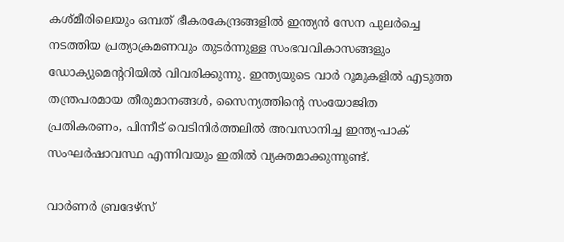കശ്മീരിലെയും ഒമ്പത് ഭീകരകേന്ദ്രങ്ങളിൽ ഇന്ത്യൻ സേന പുലർച്ചെ നടത്തിയ പ്രത്യാക്രമണവും തുടർന്നുള്ള സംഭവവികാസങ്ങളും ഡോക്യുമെന്ററിയിൽ വിവരിക്കുന്നു. ഇന്ത്യയുടെ വാർ റൂമുകളിൽ എടുത്ത തന്ത്രപരമായ തീരുമാനങ്ങൾ, സൈന്യത്തിന്റെ സംയോജിത പ്രതികരണം, പിന്നീട് വെടിനിർത്തലിൽ അവസാനിച്ച ഇന്ത്യ-പാക് സംഘർഷാവസ്ഥ എന്നിവയും ഇതിൽ വ്യക്തമാക്കുന്നുണ്ട്.

വാർണർ ബ്രദേഴ്‌സ്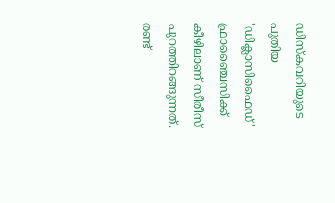ഡിസ്‌കവറിയുടെ പുതിയ 'ഡിക്ലാസിഫൈഡ്' ഫ്രാഞ്ചൈസിക്ക് കീഴിലാണ് സീരീസ് പുറത്തിറങ്ങുന്നത്. രണ്ട്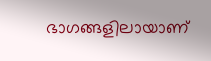ഭാഗങ്ങളിലായാണ്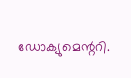ഡോക്യുമെന്ററി.